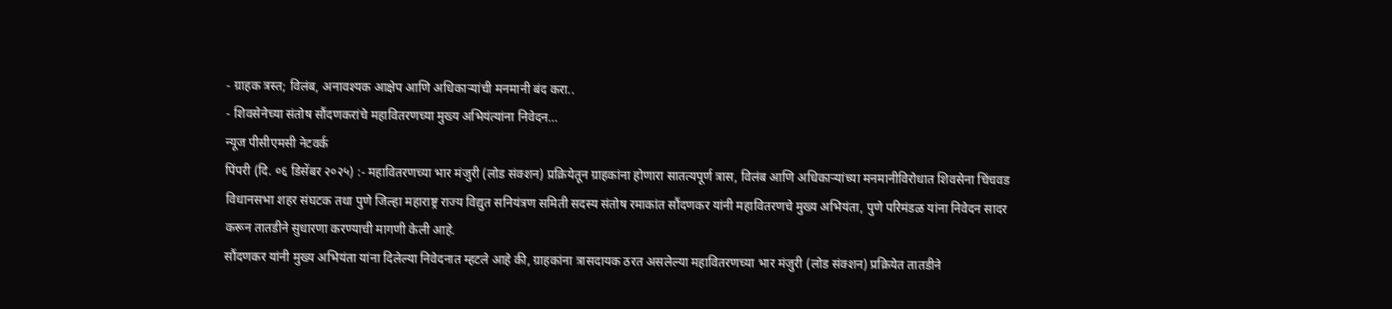- ग्राहक त्रस्त; विलंब, अनावश्यक आक्षेप आणि अधिकाऱ्यांची मनमानी बंद करा..
- शिवसेनेच्या संतोष सौंदणकरांचे महावितरणच्या मुख्य अभियंत्यांना निवेदन…
न्यूज पीसीएमसी नेटवर्क
पिंपरी (दि. ०६ डिसेंबर २०२५) :- महावितरणच्या भार मंजुरी (लोड संक्शन) प्रक्रियेतून ग्राहकांना होणारा सातत्यपूर्ण त्रास, विलंब आणि अधिकाऱ्यांच्या मनमानीविरोधात शिवसेना चिंचवड विधानसभा शहर संघटक तथा पुणे जिल्हा महाराष्ट्र राज्य विद्युत सनियंत्रण समिती सदस्य संतोष रमाकांत सौंदणकर यांनी महावितरणचे मुख्य अभियंता, पुणे परिमंडळ यांना निवेदन सादर करून तातडीने सुधारणा करण्याची मागणी केली आहे.
सौंदणकर यांनी मुख्य अभियंता यांना दिलेल्या निवेदनात म्हटले आहे की, ग्राहकांना त्रासदायक ठरत असलेल्या महावितरणच्या भार मंजुरी (लोड संक्शन) प्रक्रियेत तातडीने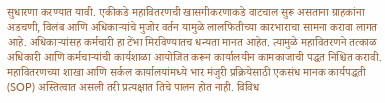सुधारणा करण्यात यावी. एकीकडे महावितरणची खासगीकरणाकडे वाटचाल सुरू असताना ग्राहकांना अडचणी, विलंब आणि अधिकाऱ्यांचे मुजोर वर्तन यामुळे लालफितीच्या कारभाराचा सामना करावा लागत आहे. अधिकाऱ्यांसह कर्मचारी हा टेंभा मिरविण्यातच धन्यता मानत आहेत. त्यामुळे महावितरणने तत्काळ अधिकारी आणि कर्मचाऱ्यांची कार्यशाळा आयोजित करून कार्यालयीन कामकाजाची पद्धत निश्चित करावी.
महावितरणच्या शाखा आणि सर्कल कार्यालयांमध्ये भार मंजुरी प्रक्रियेसाठी एकसंध मानक कार्यपद्धती (SOP) अस्तित्वात असली तरी प्रत्यक्षात तिचे पालन होत नाही. विविध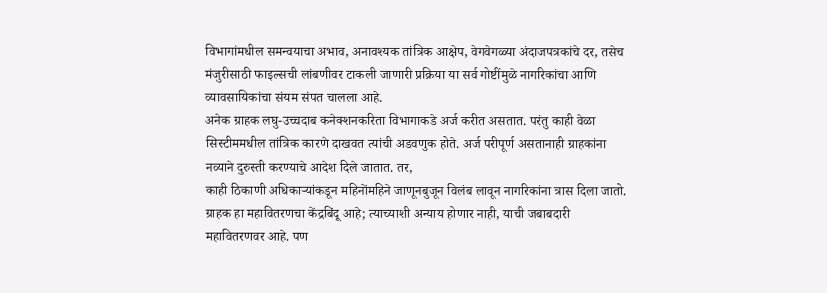विभागांमधील समन्वयाचा अभाव, अनावश्यक तांत्रिक आक्षेप, वेगवेगळ्या अंदाजपत्रकांचे दर, तसेच मंजुरीसाठी फाइल्सची लांबणीवर टाकली जाणारी प्रक्रिया या सर्व गोष्टींमुळे नागरिकांचा आणि व्यावसायिकांचा संयम संपत चालला आहे.
अनेक ग्राहक लघु-उच्चदाब कनेक्शनकरिता विभागाकडे अर्ज करीत असतात. परंतु काही वेळा सिस्टीममधील तांत्रिक कारणे दाखवत त्यांची अडवणुक होते. अर्ज परीपूर्ण असतानाही ग्राहकांना नव्याने दुरुस्ती करण्याचे आदेश दिले जातात. तर,
काही ठिकाणी अधिकाऱ्यांकडून महिनोंमहिने जाणूनबुजून विलंब लावून नागरिकांना त्रास दिला जातो. ग्राहक हा महावितरणचा केंद्रबिंदू आहे; त्याच्याशी अन्याय होणार नाही, याची जबाबदारी महावितरणवर आहे. पण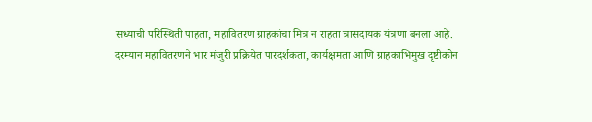सध्याची परिस्थिती पाहता, महावितरण ग्राहकांचा मित्र न राहता त्रासदायक यंत्रणा बनला आहे.
दरम्यान महावितरणने भार मंजुरी प्रक्रियेत पारदर्शकता, कार्यक्षमता आणि ग्राहकाभिमुख दृष्टीकोन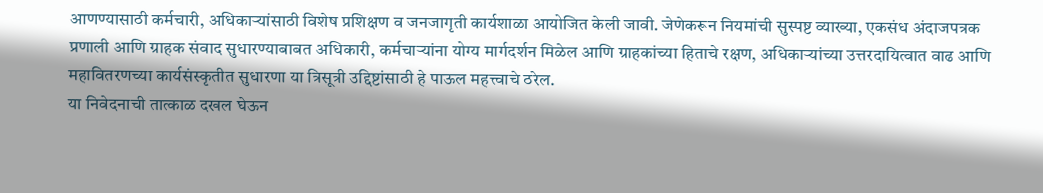आणण्यासाठी कर्मचारी, अधिकाऱ्यांसाठी विशेष प्रशिक्षण व जनजागृती कार्यशाळा आयोजित केली जावी. जेणेकरून नियमांची सुस्पष्ट व्याख्या, एकसंध अंदाजपत्रक प्रणाली आणि ग्राहक संवाद सुधारण्याबाबत अधिकारी, कर्मचाऱ्यांना योग्य मार्गदर्शन मिळेल आणि ग्राहकांच्या हिताचे रक्षण, अधिकाऱ्यांच्या उत्तरदायित्वात वाढ आणि महावितरणच्या कार्यसंस्कृतीत सुधारणा या त्रिसूत्री उद्दिष्टांसाठी हे पाऊल महत्त्वाचे ठरेल.
या निवेदनाची तात्काळ दखल घेऊन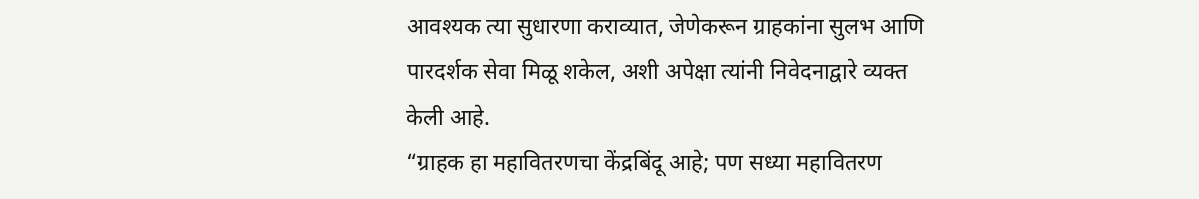आवश्यक त्या सुधारणा कराव्यात, जेणेकरून ग्राहकांना सुलभ आणि पारदर्शक सेवा मिळू शकेल, अशी अपेक्षा त्यांनी निवेदनाद्वारे व्यक्त केली आहे.
“ग्राहक हा महावितरणचा केंद्रबिंदू आहे; पण सध्या महावितरण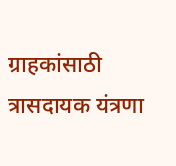ग्राहकांसाठी त्रासदायक यंत्रणा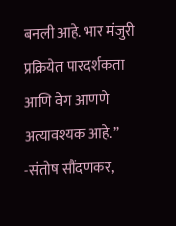बनली आहे. भार मंजुरी प्रक्रियेत पारदर्शकता आणि वेग आणणे अत्यावश्यक आहे.”
-संतोष सौंदणकर,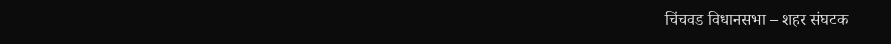चिंचवड विधानसभा – शहर संघटक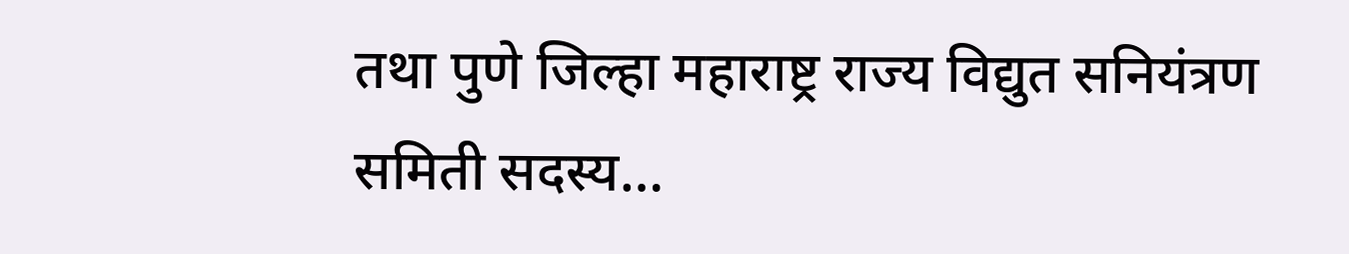तथा पुणे जिल्हा महाराष्ट्र राज्य विद्युत सनियंत्रण समिती सदस्य…